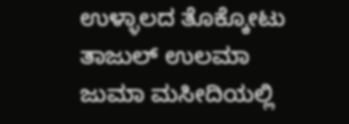ಉಳ್ಳಾಲದ ತೊಕ್ಕೋಟು ತಾಜುಲ್ ಉಲಮಾ ಜುಮಾ ಮಸೀದಿಯಲ್ಲಿ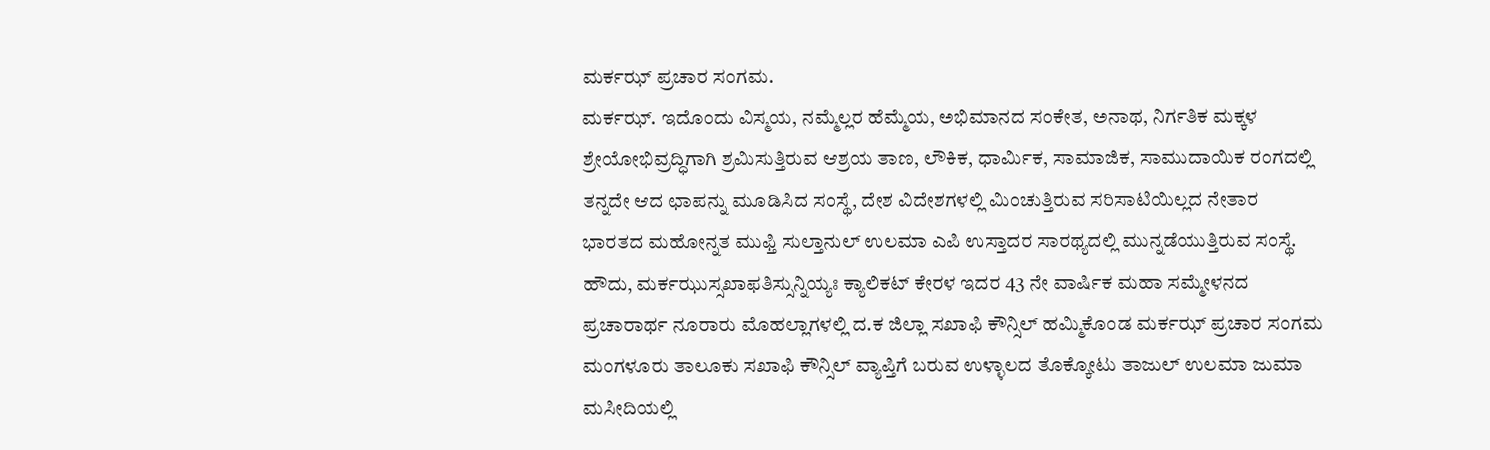ಮರ್ಕಝ್ ಪ್ರಚಾರ ಸಂಗಮ.
ಮರ್ಕಝ್. ಇದೊಂದು ವಿಸ್ಮಯ, ನಮ್ಮೆಲ್ಲರ ಹೆಮ್ಮೆಯ, ಅಭಿಮಾನದ ಸಂಕೇತ, ಅನಾಥ, ನಿರ್ಗತಿಕ ಮಕ್ಕಳ ಶ್ರೇಯೋಭಿವ್ರದ್ಧಿಗಾಗಿ ಶ್ರಮಿಸುತ್ತಿರುವ ಆಶ್ರಯ ತಾಣ, ಲೌಕಿಕ, ಧಾರ್ಮಿಕ, ಸಾಮಾಜಿಕ, ಸಾಮುದಾಯಿಕ ರಂಗದಲ್ಲಿ ತನ್ನದೇ ಆದ ಛಾಪನ್ನು ಮೂಡಿಸಿದ ಸಂಸ್ಥೆ, ದೇಶ ವಿದೇಶಗಳಲ್ಲಿ ಮಿಂಚುತ್ತಿರುವ ಸರಿಸಾಟಿಯಿಲ್ಲದ ನೇತಾರ ಭಾರತದ ಮಹೋನ್ನತ ಮುಫ್ತಿ ಸುಲ್ತಾನುಲ್ ಉಲಮಾ ಎಪಿ ಉಸ್ತಾದರ ಸಾರಥ್ಯದಲ್ಲಿ ಮುನ್ನಡೆಯುತ್ತಿರುವ ಸಂಸ್ಥೆ.
ಹೌದು, ಮರ್ಕಝುಸ್ಸಖಾಫತಿಸ್ಸುನ್ನಿಯ್ಯಃ ಕ್ಯಾಲಿಕಟ್ ಕೇರಳ ಇದರ 43 ನೇ ವಾರ್ಷಿಕ ಮಹಾ ಸಮ್ಮೇಳನದ ಪ್ರಚಾರಾರ್ಥ ನೂರಾರು ಮೊಹಲ್ಲಾಗಳಲ್ಲಿ ದ.ಕ ಜಿಲ್ಲಾ ಸಖಾಫಿ ಕೌನ್ಸಿಲ್ ಹಮ್ಮಿಕೊಂಡ ಮರ್ಕಝ್ ಪ್ರಚಾರ ಸಂಗಮ ಮಂಗಳೂರು ತಾಲೂಕು ಸಖಾಫಿ ಕೌನ್ಸಿಲ್ ವ್ಯಾಪ್ತಿಗೆ ಬರುವ ಉಳ್ಳಾಲದ ತೊಕ್ಕೋಟು ತಾಜುಲ್ ಉಲಮಾ ಜುಮಾ ಮಸೀದಿಯಲ್ಲಿ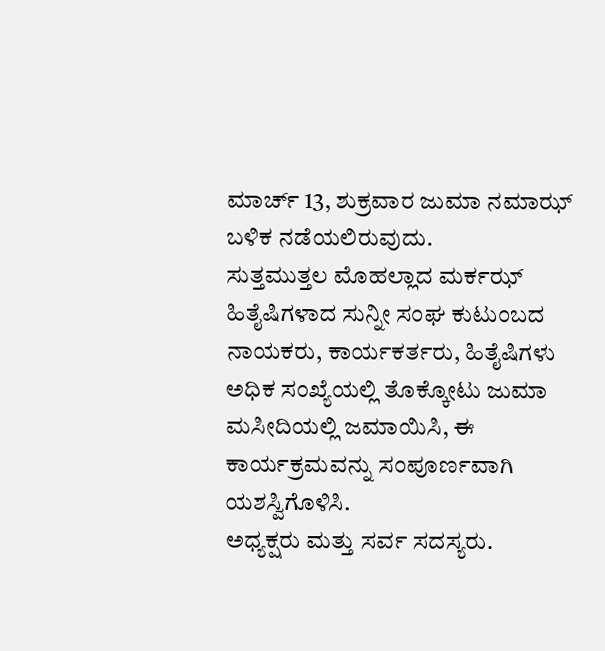ಮಾರ್ಚ್ 13, ಶುಕ್ರವಾರ ಜುಮಾ ನಮಾಝ್ ಬಳಿಕ ನಡೆಯಲಿರುವುದು.
ಸುತ್ತಮುತ್ತಲ ಮೊಹಲ್ಲಾದ ಮರ್ಕಝ್ ಹಿತೈಷಿಗಳಾದ ಸುನ್ನೀ ಸಂಘ ಕುಟುಂಬದ ನಾಯಕರು, ಕಾರ್ಯಕರ್ತರು, ಹಿತೈಷಿಗಳು ಅಧಿಕ ಸಂಖ್ಯೆಯಲ್ಲಿ ತೊಕ್ಕೋಟು ಜುಮಾ ಮಸೀದಿಯಲ್ಲಿ ಜಮಾಯಿಸಿ, ಈ ಕಾರ್ಯಕ್ರಮವನ್ನು ಸಂಪೂರ್ಣವಾಗಿ ಯಶಸ್ವಿಗೊಳಿಸಿ.
ಅಧ್ಯಕ್ಷರು ಮತ್ತು ಸರ್ವ ಸದಸ್ಯರು.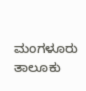ಮಂಗಳೂರು ತಾಲೂಕು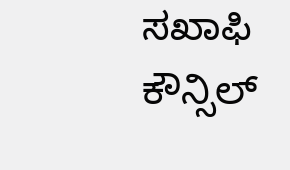ಸಖಾಫಿ ಕೌನ್ಸಿಲ್